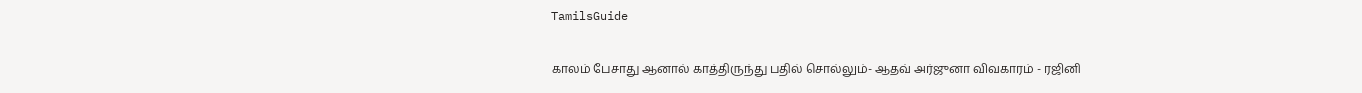TamilsGuide

காலம் பேசாது ஆனால் காத்திருந்து பதில் சொல்லும்- ஆதவ் அர்ஜுனா விவகாரம் - ரஜினி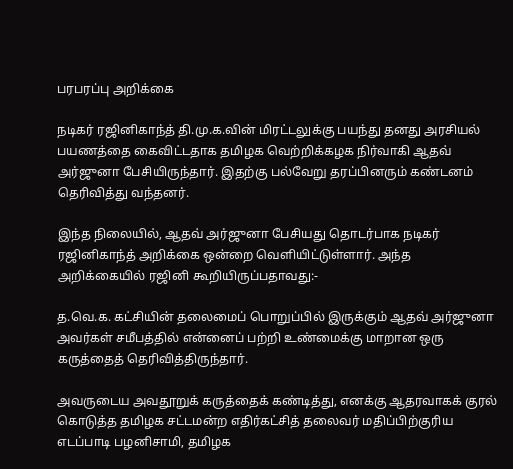பரபரப்பு அறிக்கை

நடிகர் ரஜினிகாந்த் தி.மு.க.வின் மிரட்டலுக்கு பயந்து தனது அரசியல் பயணத்தை கைவிட்டதாக தமிழக வெற்றிக்கழக நிர்வாகி ஆதவ் அர்ஜுனா பேசியிருந்தார். இதற்கு பல்வேறு தரப்பினரும் கண்டனம் தெரிவித்து வந்தனர்.

இந்த நிலையில், ஆதவ் அர்ஜுனா பேசியது தொடர்பாக நடிகர் ரஜினிகாந்த் அறிக்கை ஒன்றை வெளியிட்டுள்ளார். அந்த அறிக்கையில் ரஜினி கூறியிருப்பதாவது:-

த.வெ.க. கட்சியின் தலைமைப் பொறுப்பில் இருக்கும் ஆதவ் அர்ஜுனா அவர்கள் சமீபத்தில் என்னைப் பற்றி உண்மைக்கு மாறான ஒரு கருத்தைத் தெரிவித்திருந்தார்.

அவருடைய அவதூறுக் கருத்தைக் கண்டித்து, எனக்கு ஆதரவாகக் குரல் கொடுத்த தமிழக சட்டமன்ற எதிர்கட்சித் தலைவர் மதிப்பிற்குரிய எடப்பாடி பழனிசாமி, தமிழக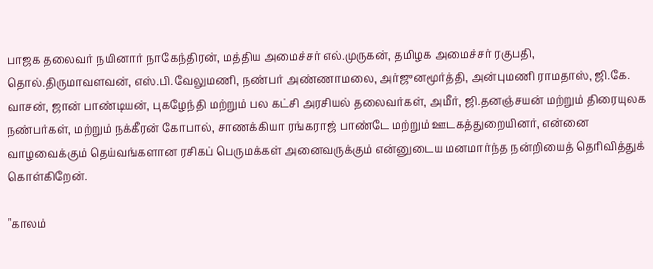பாஜக தலைவர் நயினார் நாகேந்திரன், மத்திய அமைச்சர் எல்.முருகன், தமிழக அமைச்சர் ரகுபதி, தொல்.திருமாவளவன், எஸ்.பி.வேலுமணி, நண்பர் அண்ணாமலை, அர்ஜுனமூர்த்தி, அன்புமணி ராமதாஸ், ஜி.கே. வாசன், ஜான் பாண்டியன், புகழேந்தி மற்றும் பல கட்சி அரசியல் தலைவர்கள், அமீர், ஜி.தனஞ்சயன் மற்றும் திரையுலக நண்பர்கள், மற்றும் நக்கீரன் கோபால், சாணக்கியா ரங்கராஜ் பாண்டே மற்றும் ஊடகத்துறையினர், என்னை வாழவைக்கும் தெய்வங்களான ரசிகப் பெருமக்கள் அனைவருக்கும் என்னுடைய மனமார்ந்த நன்றியைத் தெரிவித்துக் கொள்கிறேன்.

"காலம்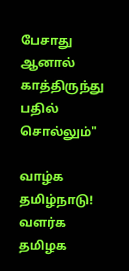பேசாது ஆனால் காத்திருந்து பதில் சொல்லும்"

வாழ்க தமிழ்நாடு! வளர்க தமிழக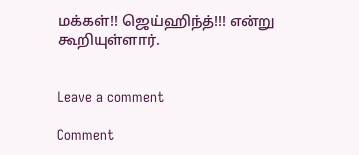மக்கள்!! ஜெய்ஹிந்த்!!! என்று கூறியுள்ளார்.


Leave a comment

Comment